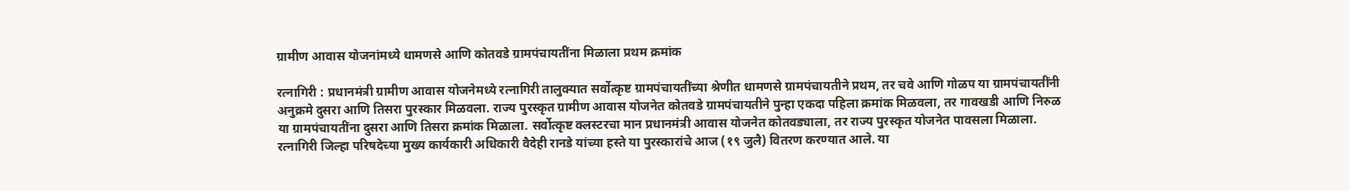ग्रामीण आवास योजनांमध्ये धामणसे आणि कोतवडे ग्रामपंचायतींना मिळाला प्रथम क्रमांक

रत्नागिरी : प्रधानमंत्री ग्रामीण आवास योजनेमध्ये रत्नागिरी तालुक्यात सर्वोत्कृष्ट ग्रामपंचायतींच्या श्रेणीत धामणसे ग्रामपंचायतीने प्रथम, तर चवे आणि गोळप या ग्रामपंचायतींनी अनुक्रमे दुसरा आणि तिसरा पुरस्कार मिळवला. राज्य पुरस्कृत ग्रामीण आवास योजनेत कोतवडे ग्रामपंचायतीने पुन्हा एकदा पहिला क्रमांक मिळवला, तर गावखडी आणि निरुळ या ग्रामपंचायतींना दुसरा आणि तिसरा क्रमांक मिळाला. सर्वोत्कृष्ट क्लस्टरचा मान प्रधानमंत्री आवास योजनेत कोतवड्याला, तर राज्य पुरस्कृत योजनेत पावसला मिळाला. रत्नागिरी जिल्हा परिषदेच्या मुख्य कार्यकारी अधिकारी वैदेही रानडे यांच्या हस्ते या पुरस्कारांचे आज (१९ जुलै) वितरण करण्यात आले. या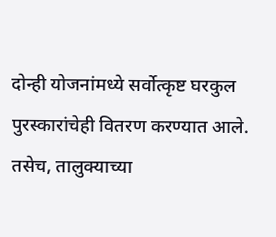दोन्ही योजनांमध्ये सर्वोत्कृष्ट घरकुल पुरस्कारांचेही वितरण करण्यात आले. तसेच, तालुक्याच्या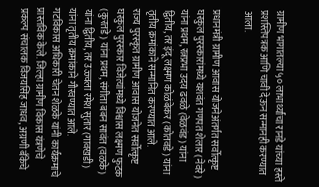ग्रामीण भागातल्या ५० लाभार्थ्यांचा रानडे यांच्या हस्ते प्रशस्तिपत्रक आणि चावी देऊन सन्मानही करण्यात आला.

प्रधानमंत्री ग्रामीण आवास योजनेअंतर्गत सर्वोत्कृष्ट घरकुल पुरस्कारांमध्ये यशवंत गणपत शेलार (नेवरे) यांना प्रथम, रत्नप्रभा उदय ढवळे (वेळवंड) यांना द्वितीय, तर इंदू लक्ष्मण कोळंबेकर (कोतवडे) यांना तृतीय क्रमांकाने सन्मानित करण्यात आले.
राज्य पुरस्कृत ग्रामीण आवास योजनेत सर्वोत्कृष्ट घरकुल पुरस्कार विजेत्यांमध्ये विश्वास लक्ष्मण फुटक (कुरतडे) यांना प्रथम, संगीता बबन सावंत (वळके) यांना द्वितीय, तर उज्ज्वला रमेश सुतार (गावखडी) यांना तृतीय क्रमांकाने गौरवण्यात आले.
गटविकास अधिकारी चेतन शेळके यांनी कार्यक्रमाचे प्रास्तविक केले. जिल्हा ग्रामीण विकास यंत्रणेचे प्रकल्प संचालक विजयसिंह जाधव, अग्रणी बँकेचे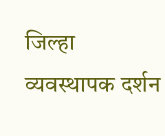जिल्हा व्यवस्थापक दर्शन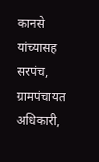कानसे यांच्यासह सरपंच, ग्रामपंचायत अधिकारी,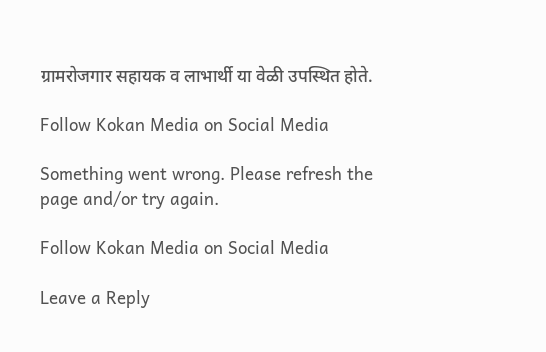ग्रामरोजगार सहायक व लाभार्थी या वेळी उपस्थित होते.

Follow Kokan Media on Social Media

Something went wrong. Please refresh the page and/or try again.

Follow Kokan Media on Social Media

Leave a Reply